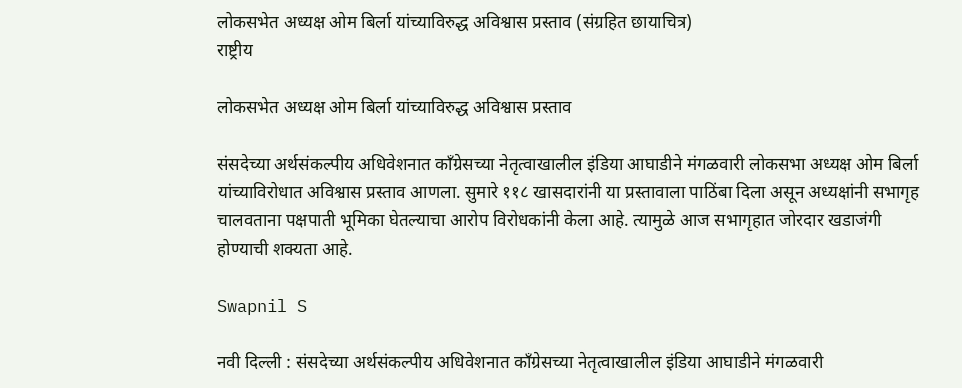लोकसभेत अध्यक्ष ओम बिर्ला यांच्याविरुद्ध अविश्वास प्रस्ताव (संग्रहित छायाचित्र)
राष्ट्रीय

लोकसभेत अध्यक्ष ओम बिर्ला यांच्याविरुद्ध अविश्वास प्रस्ताव

संसदेच्या अर्थसंकल्पीय अधिवेशनात काँग्रेसच्या नेतृत्वाखालील इंडिया आघाडीने मंगळवारी लोकसभा अध्यक्ष ओम बिर्ला यांच्याविरोधात अविश्वास प्रस्ताव आणला. सुमारे ११८ खासदारांनी या प्रस्तावाला पाठिंबा दिला असून अध्यक्षांनी सभागृह चालवताना पक्षपाती भूमिका घेतल्याचा आरोप विरोधकांनी केला आहे. त्यामुळे आज सभागृहात जोरदार खडाजंगी होण्याची शक्यता आहे.

Swapnil S

नवी दिल्ली : संसदेच्या अर्थसंकल्पीय अधिवेशनात काँग्रेसच्या नेतृत्वाखालील इंडिया आघाडीने मंगळवारी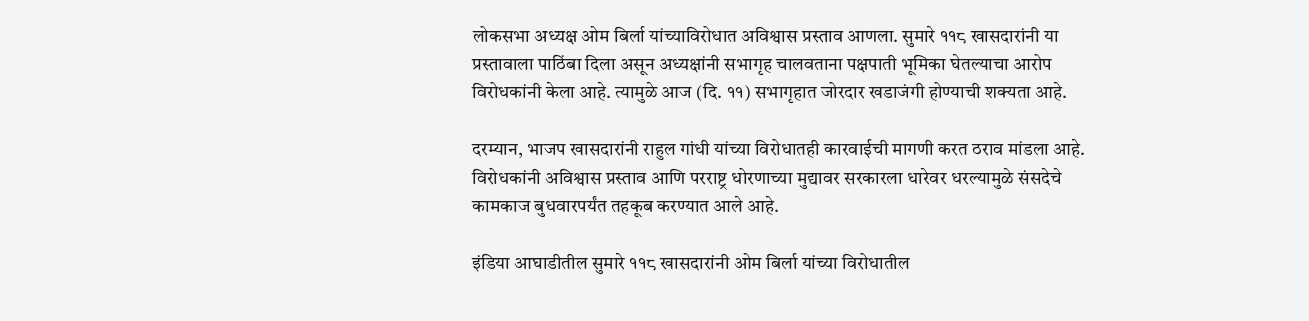लोकसभा अध्यक्ष ओम बिर्ला यांच्याविरोधात अविश्वास प्रस्ताव आणला. सुमारे ११८ खासदारांनी या प्रस्तावाला पाठिंबा दिला असून अध्यक्षांनी सभागृह चालवताना पक्षपाती भूमिका घेतल्याचा आरोप विरोधकांनी केला आहे. त्यामुळे आज (दि. ११) सभागृहात जोरदार खडाजंगी होण्याची शक्यता आहे.

दरम्यान, भाजप खासदारांनी राहुल गांधी यांच्या विरोधातही कारवाईची मागणी करत ठराव मांडला आहे. विरोधकांनी अविश्वास प्रस्ताव आणि परराष्ट्र धोरणाच्या मुद्यावर सरकारला धारेवर धरल्यामुळे संसदेचे कामकाज बुधवारपर्यंत तहकूब करण्यात आले आहे.

इंडिया आघाडीतील सुमारे ११८ खासदारांनी ओम बिर्ला यांच्या विरोधातील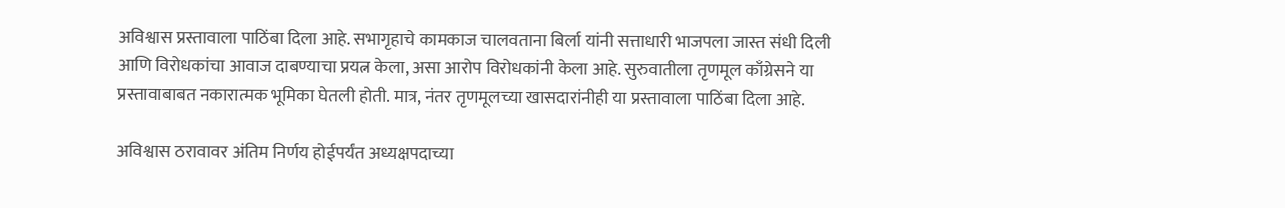अविश्वास प्रस्तावाला पाठिंबा दिला आहे. सभागृहाचे कामकाज चालवताना बिर्ला यांनी सत्ताधारी भाजपला जास्त संधी दिली आणि विरोधकांचा आवाज दाबण्याचा प्रयत्न केला, असा आरोप विरोधकांनी केला आहे. सुरुवातीला तृणमूल काँग्रेसने या प्रस्तावाबाबत नकारात्मक भूमिका घेतली होती. मात्र, नंतर तृणमूलच्या खासदारांनीही या प्रस्तावाला पाठिंबा दिला आहे.

अविश्वास ठरावावर अंतिम निर्णय होईपर्यंत अध्यक्षपदाच्या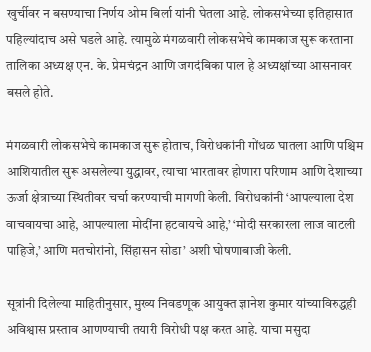खुर्चीवर न बसण्याचा निर्णय ओम बिर्ला यांनी घेतला आहे. लोकसभेच्या इतिहासात पहिल्यांदाच असे घडले आहे. त्यामुळे मंगळवारी लोकसभेचे कामकाज सुरू करताना तालिका अध्यक्ष एन. के. प्रेमचंद्रन आणि जगदंबिका पाल हे अध्यक्षांच्या आसनावर बसले होते.

मंगळवारी लोकसभेचे कामकाज सुरू होताच, विरोधकांनी गोंधळ घातला आणि पश्चिम आशियातील सुरू असलेल्या युद्धावर, त्याचा भारतावर होणारा परिणाम आणि देशाच्या ऊर्जा क्षेत्राच्या स्थितीवर चर्चा करण्याची मागणी केली. विरोधकांनी ‘आपल्याला देश वाचवायचा आहे, आपल्याला मोदींना हटवायचे आहे,’ ‘मोदी सरकारला लाज वाटली पाहिजे,’ आणि मतचोरांनो, सिंहासन सोडा’ अशी घोषणाबाजी केली.

सूत्रांनी दिलेल्या माहितीनुसार, मुख्य निवडणूक आयुक्त ज्ञानेश कुमार यांच्याविरुद्धही अविश्वास प्रस्ताव आणण्याची तयारी विरोधी पक्ष करत आहे. याचा मसुदा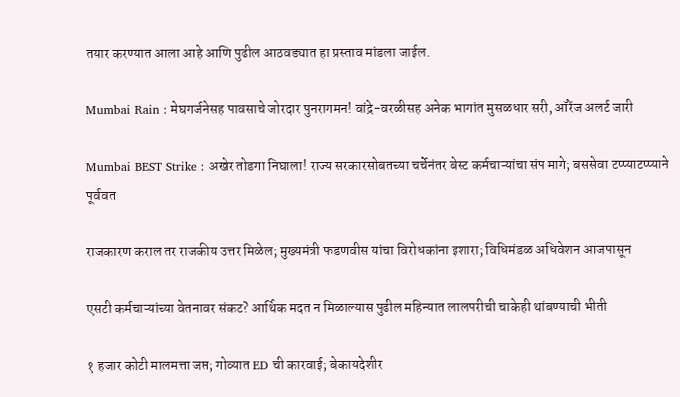तयार करण्यात आला आहे आणि पुढील आठवड्यात हा प्रस्ताव मांडला जाईल.

Mumbai Rain : मेघगर्जनेसह पावसाचे जोरदार पुनरागमन! वांद्रे-वरळीसह अनेक भागांत मुसळधार सरी, ऑरेंज अलर्ट जारी

Mumbai BEST Strike : अखेर तोडगा निघाला! राज्य सरकारसोबतच्या चर्चेनंतर बेस्ट कर्मचाऱ्यांचा संप मागे; बससेवा टप्प्याटप्प्याने पूर्ववत

राजकारण कराल तर राजकीय उत्तर मिळेल; मुख्यमंत्री फडणवीस यांचा विरोधकांना इशारा; विधिमंडळ अधिवेशन आजपासून

एसटी कर्मचाऱ्यांच्या वेतनावर संकट? आर्थिक मदत न मिळाल्यास पुढील महिन्यात लालपरीची चाकेही थांबण्याची भीती

१ हजार कोटी मालमत्ता जप्त; गोव्यात ED ची कारवाई; बेकायदेशीर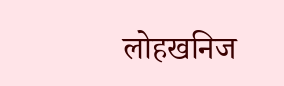लोहखनिज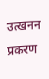उत्खनन प्रकरण